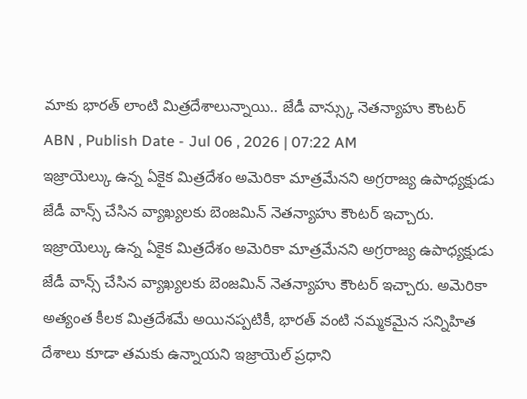మాకు భారత్ లాంటి మిత్రదేశాలున్నాయి.. జేడీ వాన్స్కు నెతన్యాహు కౌంటర్
ABN , Publish Date - Jul 06 , 2026 | 07:22 AM
ఇజ్రాయెల్కు ఉన్న ఏకైక మిత్రదేశం అమెరికా మాత్రమేనని అగ్రరాజ్య ఉపాధ్యక్షుడు జేడీ వాన్స్ చేసిన వ్యాఖ్యలకు బెంజమిన్ నెతన్యాహు కౌంటర్ ఇచ్చారు.
ఇజ్రాయెల్కు ఉన్న ఏకైక మిత్రదేశం అమెరికా మాత్రమేనని అగ్రరాజ్య ఉపాధ్యక్షుడు జేడీ వాన్స్ చేసిన వ్యాఖ్యలకు బెంజమిన్ నెతన్యాహు కౌంటర్ ఇచ్చారు. అమెరికా అత్యంత కీలక మిత్రదేశమే అయినప్పటికీ, భారత్ వంటి నమ్మకమైన సన్నిహిత దేశాలు కూడా తమకు ఉన్నాయని ఇజ్రాయెల్ ప్రధాని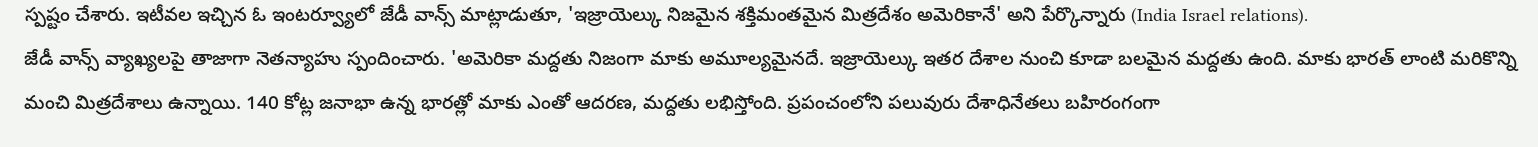స్పష్టం చేశారు. ఇటీవల ఇచ్చిన ఓ ఇంటర్వ్యూలో జేడీ వాన్స్ మాట్లాడుతూ, 'ఇజ్రాయెల్కు నిజమైన శక్తిమంతమైన మిత్రదేశం అమెరికానే' అని పేర్కొన్నారు (India Israel relations).
జేడీ వాన్స్ వ్యాఖ్యలపై తాజాగా నెతన్యాహు స్పందించారు. 'అమెరికా మద్దతు నిజంగా మాకు అమూల్యమైనదే. ఇజ్రాయెల్కు ఇతర దేశాల నుంచి కూడా బలమైన మద్దతు ఉంది. మాకు భారత్ లాంటి మరికొన్ని మంచి మిత్రదేశాలు ఉన్నాయి. 140 కోట్ల జనాభా ఉన్న భారత్లో మాకు ఎంతో ఆదరణ, మద్దతు లభిస్తోంది. ప్రపంచంలోని పలువురు దేశాధినేతలు బహిరంగంగా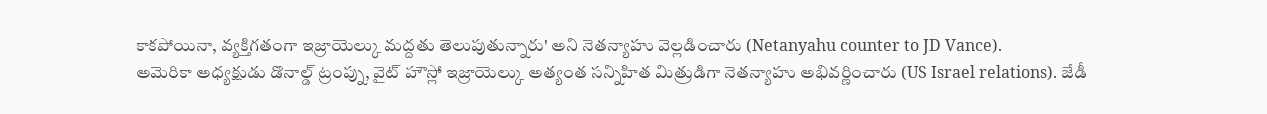కాకపోయినా, వ్యక్తిగతంగా ఇజ్రాయెల్కు మద్దతు తెలుపుతున్నారు' అని నెతన్యాహు వెల్లడించారు (Netanyahu counter to JD Vance).
అమెరికా అధ్యక్షుడు డొనాల్డ్ ట్రంప్ను, వైట్ హౌస్లో ఇజ్రాయెల్కు అత్యంత సన్నిహిత మిత్రుడిగా నెతన్యాహు అభివర్ణించారు (US Israel relations). జేడీ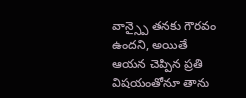వాన్స్పై తనకు గౌరవం ఉందని, అయితే ఆయన చెప్పిన ప్రతి విషయంతోనూ తాను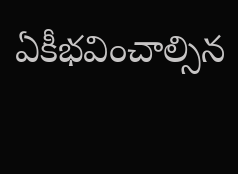ఏకీభవించాల్సిన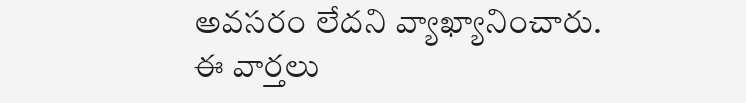అవసరం లేదని వ్యాఖ్యానించారు.
ఈ వార్తలు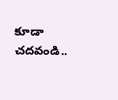కూడా చదవండి..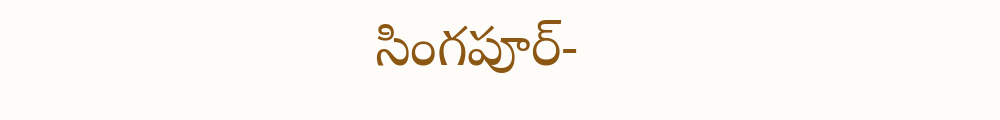సింగపూర్-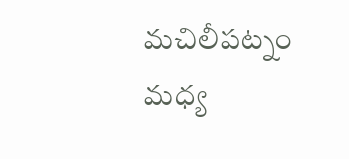మచిలీపట్నం మధ్య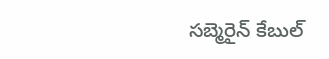సబ్మెరైన్ కేబుల్